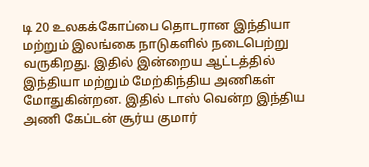டி 20 உலகக்கோப்பை தொடரான இந்தியா மற்றும் இலங்கை நாடுகளில் நடைபெற்று வருகிறது. இதில் இன்றைய ஆட்டத்தில் இந்தியா மற்றும் மேற்கிந்திய அணிகள் மோதுகின்றன. இதில் டாஸ் வென்ற இந்திய அணி கேப்டன் சூர்ய குமார்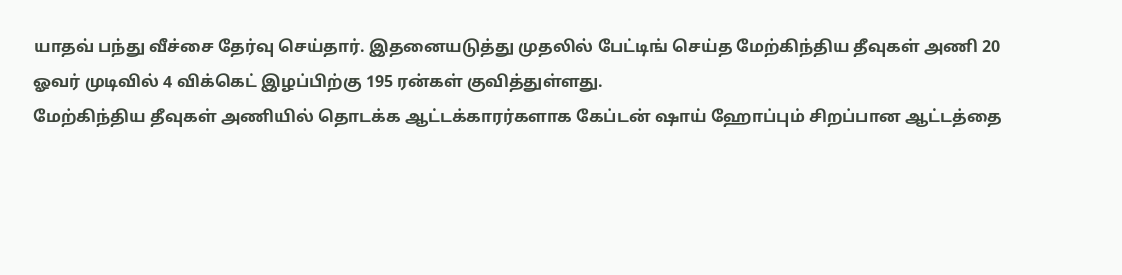யாதவ் பந்து வீச்சை தேர்வு செய்தார். இதனையடுத்து முதலில் பேட்டிங் செய்த மேற்கிந்திய தீவுகள் அணி 20 ஓவர் முடிவில் 4 விக்கெட் இழப்பிற்கு 195 ரன்கள் குவித்துள்ளது.
மேற்கிந்திய தீவுகள் அணியில் தொடக்க ஆட்டக்காரர்களாக கேப்டன் ஷாய் ஹோப்பும் சிறப்பான ஆட்டத்தை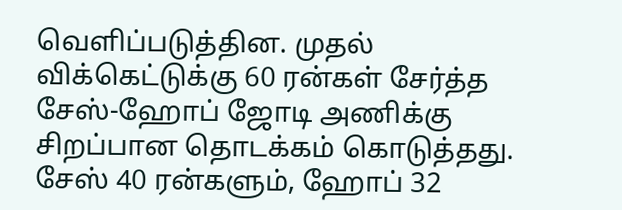வெளிப்படுத்தின. முதல் விக்கெட்டுக்கு 60 ரன்கள் சேர்த்த சேஸ்-ஹோப் ஜோடி அணிக்கு சிறப்பான தொடக்கம் கொடுத்தது. சேஸ் 40 ரன்களும், ஹோப் 32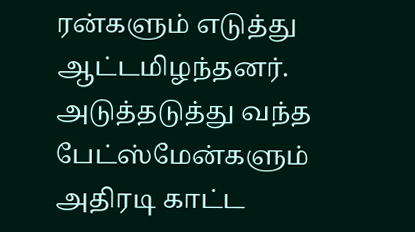ரன்களும் எடுத்து ஆட்டமிழந்தனர்.
அடுத்தடுத்து வந்த பேட்ஸ்மேன்களும் அதிரடி காட்ட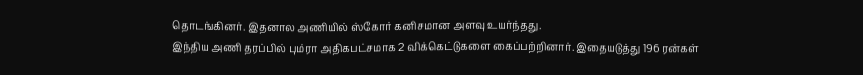தொடங்கினர். இதனால அணியில் ஸ்கோர் கனிசமான அளவு உயர்ந்தது.
இந்திய அணி தரப்பில் பும்ரா அதிகபட்சமாக 2 விக்கெட்டுகளை கைப்பற்றினார். இதையடுத்து 196 ரன்கள்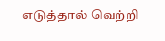எடுத்தால் வெற்றி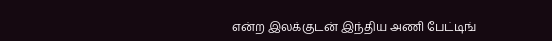என்ற இலக்குடன் இந்திய அணி பேட்டிங்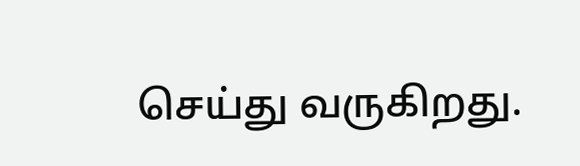செய்து வருகிறது.